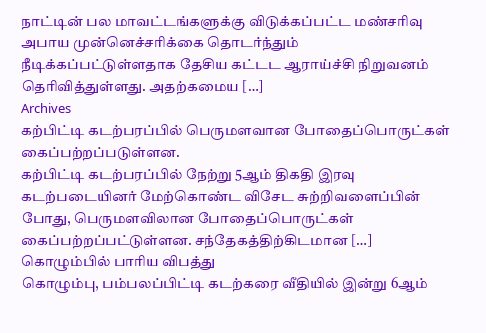நாட்டின் பல மாவட்டங்களுக்கு விடுக்கப்பட்ட மண்சரிவு அபாய முன்னெச்சரிக்கை தொடர்ந்தும் நீடிக்கப்பட்டுள்ளதாக தேசிய கட்டட ஆராய்ச்சி நிறுவனம் தெரிவித்துள்ளது. அதற்கமைய […]
Archives
கற்பிட்டி கடற்பரப்பில் பெருமளவான போதைப்பொருட்கள் கைப்பற்றப்படுள்ளன.
கற்பிட்டி கடற்பரப்பில் நேற்று 5ஆம் திகதி இரவு கடற்படையினர் மேற்கொண்ட விசேட சுற்றிவளைப்பின் போது, பெருமளவிலான போதைப்பொருட்கள் கைப்பற்றப்பட்டுள்ளன. சந்தேகத்திற்கிடமான […]
கொழும்பில் பாரிய விபத்து
கொழும்பு, பம்பலப்பிட்டி கடற்கரை வீதியில் இன்று 6ஆம்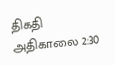திகதி அதிகாலை 2:30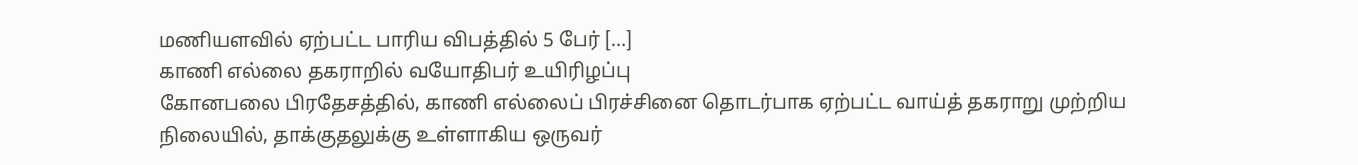மணியளவில் ஏற்பட்ட பாரிய விபத்தில் 5 பேர் […]
காணி எல்லை தகராறில் வயோதிபர் உயிரிழப்பு
கோனபலை பிரதேசத்தில், காணி எல்லைப் பிரச்சினை தொடர்பாக ஏற்பட்ட வாய்த் தகராறு முற்றிய நிலையில், தாக்குதலுக்கு உள்ளாகிய ஒருவர்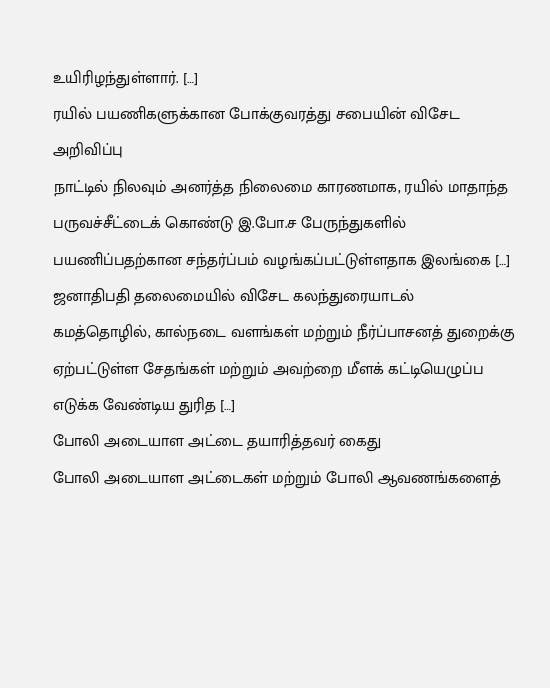உயிரிழந்துள்ளார். […]
ரயில் பயணிகளுக்கான போக்குவரத்து சபையின் விசேட அறிவிப்பு
நாட்டில் நிலவும் அனர்த்த நிலைமை காரணமாக, ரயில் மாதாந்த பருவச்சீட்டைக் கொண்டு இ.போ.ச பேருந்துகளில் பயணிப்பதற்கான சந்தர்ப்பம் வழங்கப்பட்டுள்ளதாக இலங்கை […]
ஜனாதிபதி தலைமையில் விசேட கலந்துரையாடல்
கமத்தொழில், கால்நடை வளங்கள் மற்றும் நீர்ப்பாசனத் துறைக்கு ஏற்பட்டுள்ள சேதங்கள் மற்றும் அவற்றை மீளக் கட்டியெழுப்ப எடுக்க வேண்டிய துரித […]
போலி அடையாள அட்டை தயாரித்தவர் கைது
போலி அடையாள அட்டைகள் மற்றும் போலி ஆவணங்களைத்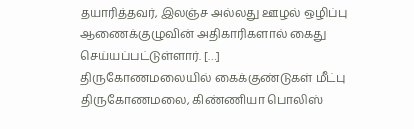தயாரித்தவர், இலஞ்ச அல்லது ஊழல் ஒழிப்பு ஆணைக்குழுவின் அதிகாரிகளால் கைது செய்யப்பட்டுள்ளார். […]
திருகோணமலையில் கைக்குண்டுகள் மீட்பு
திருகோணமலை, கிண்ணியா பொலிஸ்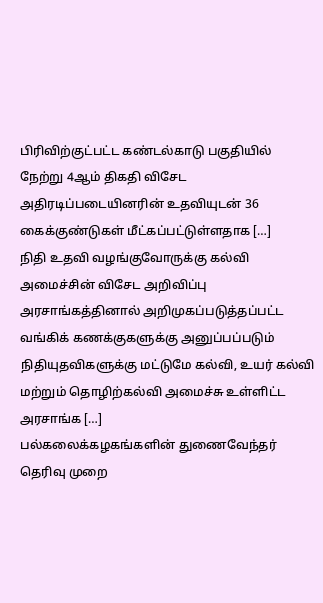பிரிவிற்குட்பட்ட கண்டல்காடு பகுதியில் நேற்று 4ஆம் திகதி விசேட அதிரடிப்படையினரின் உதவியுடன் 36 கைக்குண்டுகள் மீட்கப்பட்டுள்ளதாக […]
நிதி உதவி வழங்குவோருக்கு கல்வி அமைச்சின் விசேட அறிவிப்பு
அரசாங்கத்தினால் அறிமுகப்படுத்தப்பட்ட வங்கிக் கணக்குகளுக்கு அனுப்பப்படும் நிதியுதவிகளுக்கு மட்டுமே கல்வி, உயர் கல்வி மற்றும் தொழிற்கல்வி அமைச்சு உள்ளிட்ட அரசாங்க […]
பல்கலைக்கழகங்களின் துணைவேந்தர் தெரிவு முறை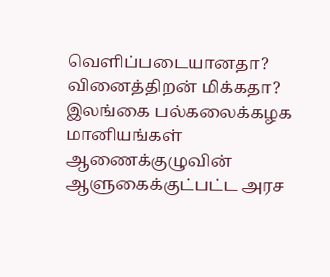வெளிப்படையானதா? வினைத்திறன் மிக்கதா?
இலங்கை பல்கலைக்கழக மானியங்கள் ஆணைக்குழுவின் ஆளுகைக்குட்பட்ட அரச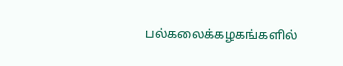பல்கலைக்கழகங்களில்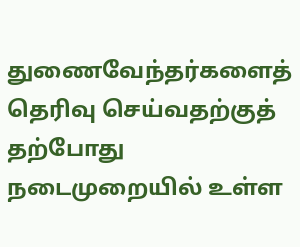துணைவேந்தர்களைத் தெரிவு செய்வதற்குத் தற்போது நடைமுறையில் உள்ள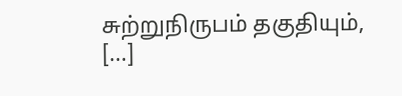சுற்றுநிருபம் தகுதியும், […]